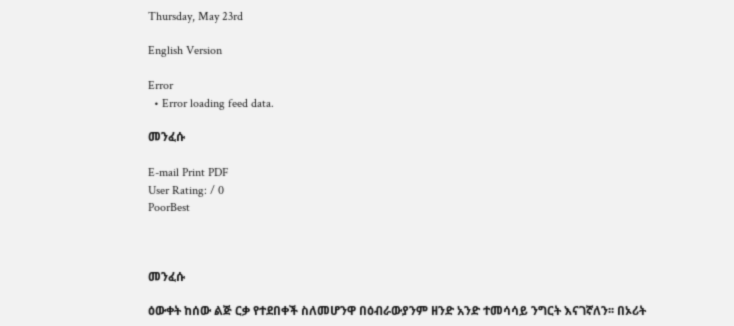Thursday, May 23rd

English Version

Error
  • Error loading feed data.

መንፈሱ

E-mail Print PDF
User Rating: / 0
PoorBest



መንፈሱ

ዕውቀት ከሰው ልጅ ርቃ የተደበቀች ስለመሆንዋ በዕብራውያንም ዘንድ አንድ ተመሳሳይ ንግርት እናገኛለን፡፡ በኦሪት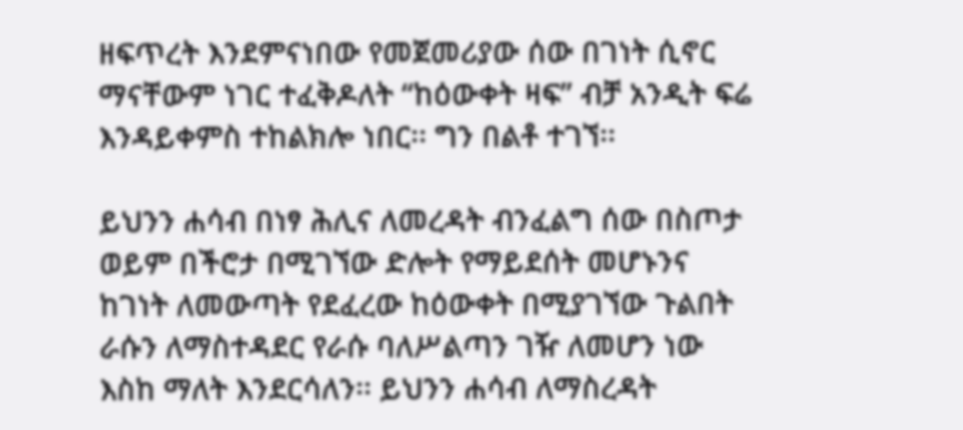ዘፍጥረት እንደምናነበው የመጀመሪያው ሰው በገነት ሲኖር ማናቸውም ነገር ተፈቅዶለት “ከዕውቀት ዛፍ” ብቻ አንዲት ፍሬ እንዳይቀምስ ተከልክሎ ነበር፡፡ ግን በልቶ ተገኘ፡፡

ይህንን ሐሳብ በነፃ ሕሊና ለመረዳት ብንፈልግ ሰው በስጦታ ወይም በችሮታ በሚገኘው ድሎት የማይደሰት መሆኑንና ከገነት ለመውጣት የደፈረው ከዕውቀት በሚያገኘው ጉልበት ራሱን ለማስተዳደር የራሱ ባለሥልጣን ገዥ ለመሆን ነው እስከ ማለት እንደርሳለን፡፡ ይህንን ሐሳብ ለማስረዳት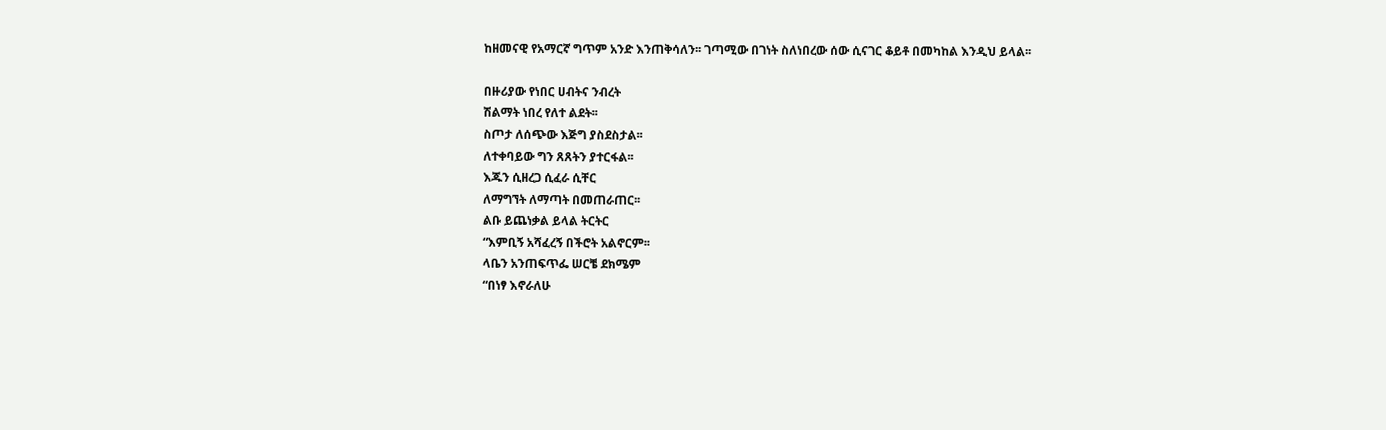ከዘመናዊ የአማርኛ ግጥም አንድ እንጠቅሳለን፡፡ ገጣሚው በገነት ስለነበረው ሰው ሲናገር ቆይቶ በመካከል እንዲህ ይላል፡፡

በዙሪያው የነበር ሀብትና ንብረት
ሽልማት ነበረ የለተ ልደት፡፡
ስጦታ ለሰጭው እጅግ ያስደስታል፡፡
ለተቀባይው ግን ጸጸትን ያተርፋል፡፡
እጁን ሲዘረጋ ሲፈራ ሲቸር
ለማግኘት ለማጣት በመጠራጠር፡፡
ልቡ ይጨነቃል ይላል ትርትር
“እምቢኝ አሻፈረኝ በችሮት አልኖርም፡፡
ላቤን አንጠፍጥፌ ሠርቼ ደክሜም
“በነፃ እኖራለሁ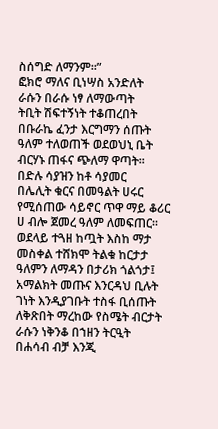ስሰግድ ለማንም፡፡”
ፎክሮ ማለና ቢነሣስ አንድለት
ራሱን በራሱ ነፃ ለማውጣት
ትቢት ሽፍተኝነት ተቆጠረበት
በቡራኬ ፈንታ እርግማን ሰጡት
ዓለም ተለወጠች ወደወህኒ ቤት
ብርሃኑ ጠፋና ጭለማ ዋጣት፡፡
በድሉ ሳያዝን ከቶ ሳያመር
በሌሊት ቁርና በመዓልት ሀሩር
የሚሰጠው ሳይኖር ጥዋ ማይ ቆሪር
ሀ ብሎ ጀመረ ዓለም ለመፍጠር፡፡
ወደላይ ተጓዘ ከጧት እስከ ማታ
መስቀል ተሸክሞ ትልቁ ከርታታ
ዓለምን ለማዳን በታሪክ ጎልጎታ፤
አማልክት መጡና እንርዳህ ቢሉት
ገነት እንዲያገቡት ተስፋ ቢሰጡት
ለቅጽበት ማረከው የስሜት ብርታት
ራሱን ነቅንቆ በኀዘን ትርዒት
በሐሳብ ብቻ እንጂ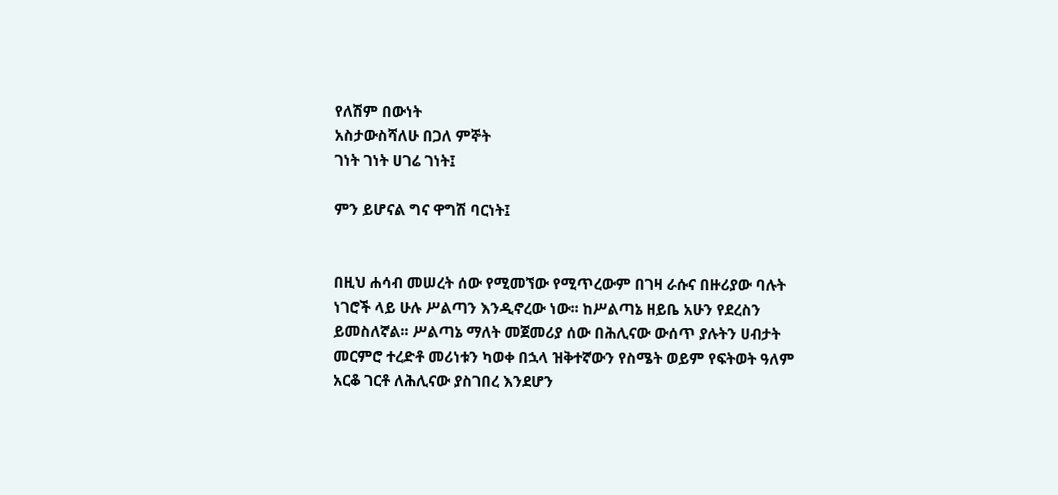የለሽም በውነት
አስታውስሻለሁ በጋለ ምኞት
ገነት ገነት ሀገሬ ገነት፤

ምን ይሆናል ግና ዋግሽ ባርነት፤


በዚህ ሐሳብ መሠረት ሰው የሚመኘው የሚጥረውም በገዛ ራሱና በዙሪያው ባሉት ነገሮች ላይ ሁሉ ሥልጣን እንዲኖረው ነው፡፡ ከሥልጣኔ ዘይቤ አሁን የደረስን ይመስለኛል፡፡ ሥልጣኔ ማለት መጀመሪያ ሰው በሕሊናው ውሰጥ ያሉትን ሀብታት መርምሮ ተረድቶ መሪነቱን ካወቀ በኋላ ዝቅተኛውን የስሜት ወይም የፍትወት ዓለም አርቆ ገርቶ ለሕሊናው ያስገበረ እንደሆን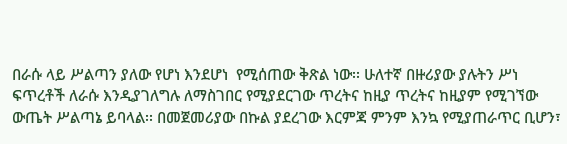በራሱ ላይ ሥልጣን ያለው የሆነ እንደሆነ  የሚሰጠው ቅጽል ነው፡፡ ሁለተኛ በዙሪያው ያሉትን ሥነ ፍጥረቶች ለራሱ እንዲያገለግሉ ለማስገበር የሚያደርገው ጥረትና ከዚያ ጥረትና ከዚያም የሚገኘው ውጤት ሥልጣኔ ይባላል፡፡ በመጀመሪያው በኩል ያደረገው እርምጃ ምንም እንኳ የሚያጠራጥር ቢሆን፣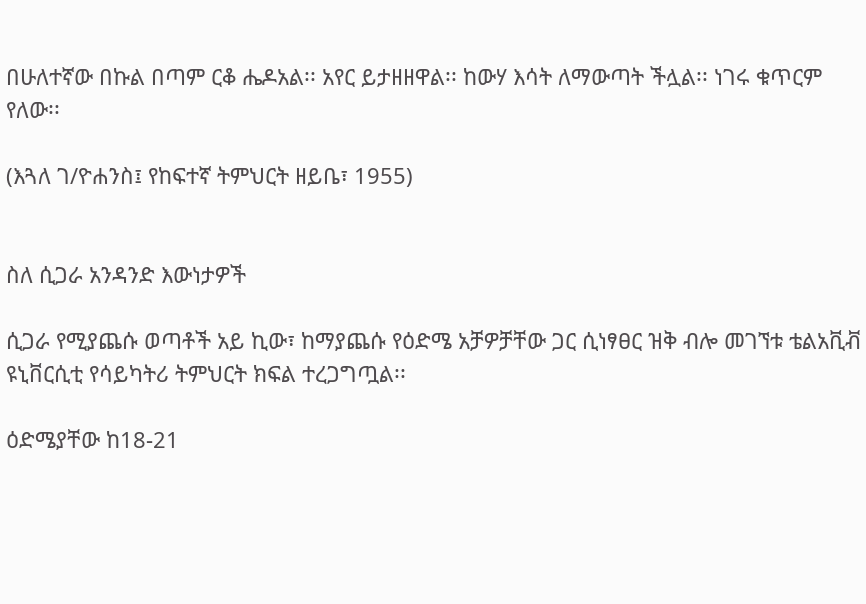በሁለተኛው በኩል በጣም ርቆ ሔዶአል፡፡ አየር ይታዘዘዋል፡፡ ከውሃ እሳት ለማውጣት ችሏል፡፡ ነገሩ ቁጥርም የለው፡፡

(እጓለ ገ/ዮሐንስ፤ የከፍተኛ ትምህርት ዘይቤ፣ 1955)


ስለ ሲጋራ አንዳንድ እውነታዎች

ሲጋራ የሚያጨሱ ወጣቶች አይ ኪው፣ ከማያጨሱ የዕድሜ አቻዎቻቸው ጋር ሲነፃፀር ዝቅ ብሎ መገኘቱ ቴልአቪቭ ዩኒቨርሲቲ የሳይካትሪ ትምህርት ክፍል ተረጋግጧል፡፡

ዕድሜያቸው ከ18-21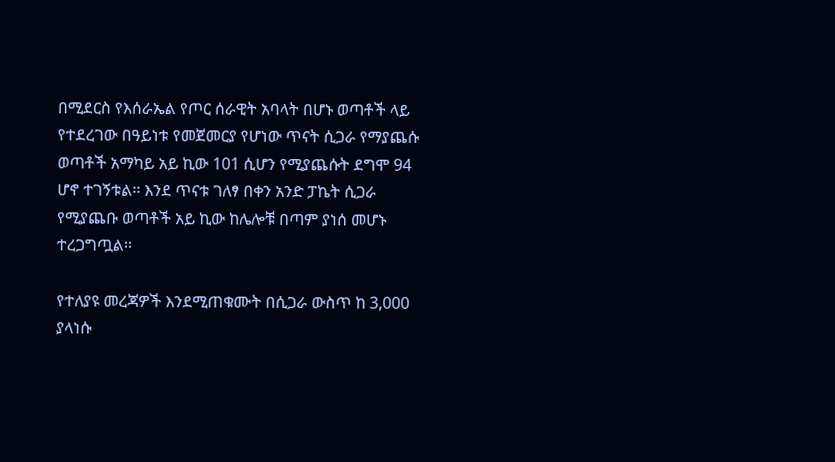በሚደርስ የእሰራኤል የጦር ሰራዊት አባላት በሆኑ ወጣቶች ላይ የተደረገው በዓይነቱ የመጀመርያ የሆነው ጥናት ሲጋራ የማያጨሱ ወጣቶች አማካይ አይ ኪው 101 ሲሆን የሚያጨሱት ደግሞ 94 ሆኖ ተገኝቱል፡፡ እንደ ጥናቱ ገለፃ በቀን አንድ ፓኬት ሲጋራ የሚያጨቡ ወጣቶች አይ ኪው ከሌሎቹ በጣም ያነሰ መሆኑ ተረጋግጧል፡፡

የተለያዩ መረጃዎች እንደሚጠቁሙት በሲጋራ ውስጥ ከ 3,000 ያላነሱ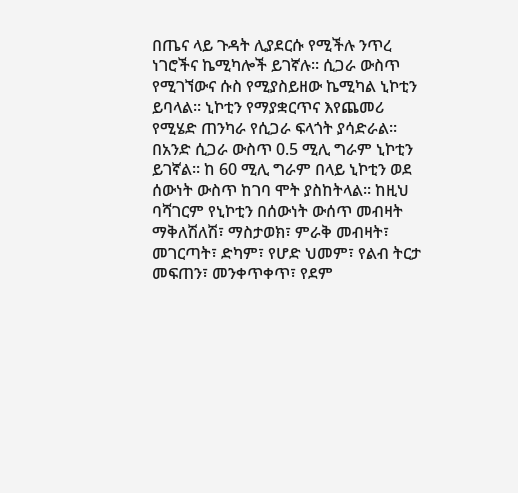በጤና ላይ ጉዳት ሊያደርሱ የሚችሉ ንጥረ ነገሮችና ኬሚካሎች ይገኛሉ፡፡ ሲጋራ ውስጥ የሚገኘውና ሱስ የሚያስይዘው ኬሚካል ኒኮቲን ይባላል፡፡ ኒኮቲን የማያቋርጥና እየጨመሪ የሚሄድ ጠንካራ የሲጋራ ፍላጎት ያሳድራል፡፡ በአንድ ሲጋራ ውስጥ 0.5 ሚሊ ግራም ኒኮቲን ይገኛል፡፡ ከ 60 ሚሊ ግራም በላይ ኒኮቲን ወደ ሰውነት ውስጥ ከገባ ሞት ያስከትላል፡፡ ከዚህ ባሻገርም የኒኮቲን በሰውነት ውሰጥ መብዛት ማቅለሽለሽ፣ ማስታወክ፣ ምራቅ መብዛት፣ መገርጣት፣ ድካም፣ የሆድ ህመም፣ የልብ ትርታ መፍጠን፣ መንቀጥቀጥ፣ የደም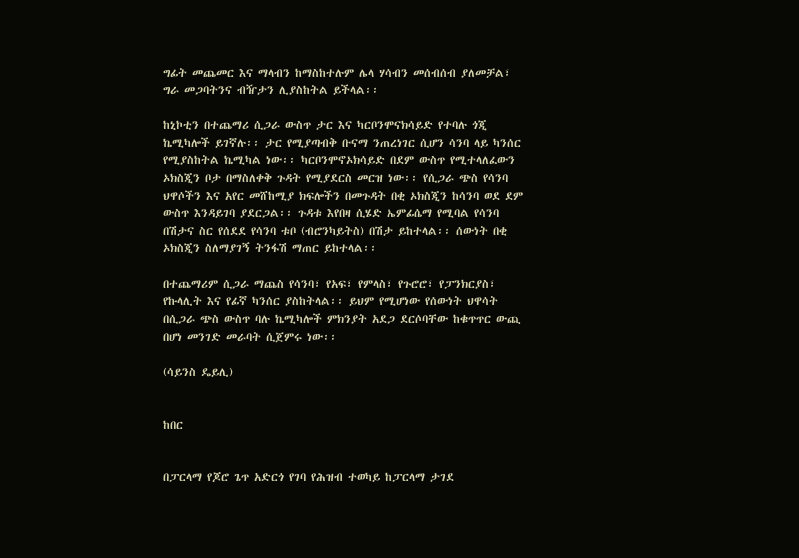ግፊት መጨመር እና ማላብን ከማስከተሉም ሌላ ሃሳብን መሰብሰብ ያለመቻል፣ ግራ መጋባትንና ብዥታን ሊያስከትል ይችላል፡፡

ከኒኮቲን በተጨማሪ ሲጋራ ውስጥ ታር እና ካርቦንሞናክሳይድ የተባሉ ጎጂ ኬሚካሎች ይገኛሉ፡፡ ታር የሚያጣብቅ ቡናማ ንጠረነገር ሲሆን ሳንባ ላይ ካንሰር የሚያስከትል ኬሚካል ነው፡፡ ካርቦንሞኖኦክሳይድ በደም ውስጥ የሚተላለፈውን ኦክስጂን ቦታ በማስለቀቅ ጉዳት የሚያደርስ መርዝ ነው፡፡ የሲጋራ ጭስ የሳንባ ህዋሶችን እና አየር መሸከሚያ ክፍሎችን በመጉዳት በቂ ኦክስጂን ከሳንባ ወደ ደም ውስጥ እንዳይገባ ያደርጋል፡፡ ጉዳቱ እየበዛ ሲሄድ ኤምፊሴማ የሚባል የሳንባ በሽታና ስር የሰደደ የሳንባ ቱቦ (ብሮንካይትስ) በሽታ ይከተላል፡፡ ሰውነት በቂ ኦክስጂን ስለማያገኝ ትንፋሽ ማጠር ይከተላል፡፡

በተጨማሪም ሲጋራ ማጨስ የሳንባ፣ የአፍ፣ የምላስ፣ የጉሮሮ፣ የፓንክርያስ፣ የኩላሊት እና የፊኛ ካንሰር ያስከትላል፡፡ ይህም የሚሆነው የሰውነት ህዋሳት በሲጋራ ጭስ ውስጥ ባሉ ኬሚካሎች ምክንያት አደጋ ደርሶባቸው ከቁጥጥር ውጪ በሆነ መንገድ መራባት ሲጀምሩ ነው፡፡

(ሳይንስ ዴይሊ)


ከበር


በፓርላማ የጆሮ ጌጥ አድርጎ የገባ የሕዝብ ተወካይ ከፓርላማ ታገደ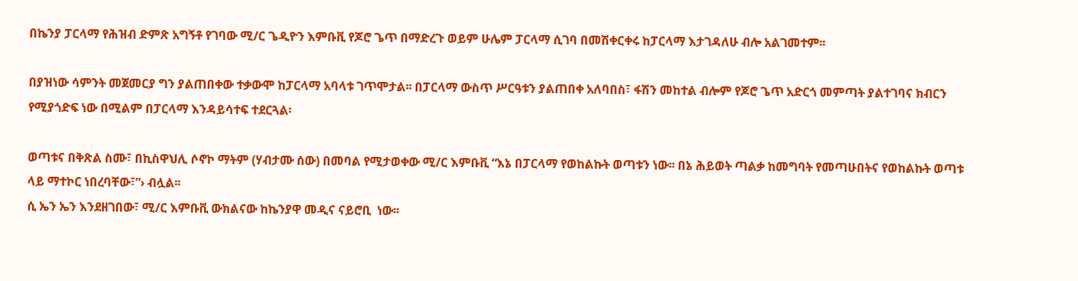በኬንያ ፓርላማ የሕዝብ ድምጽ አግኝቶ የገባው ሚ/ር ጌዲዮን እምቡቪ የጆሮ ጌጥ በማድረጉ ወይም ሁሌም ፓርላማ ሲገባ በመሽቀርቀሩ ከፓርላማ እታገዳለሁ ብሎ አልገመተም፡፡

በያዝነው ሳምንት መጀመርያ ግን ያልጠበቀው ተቃውሞ ከፓርላማ አባላቱ ገጥሞታል፡፡ በፓርላማ ውስጥ ሥርዓቱን ያልጠበቀ አለባበስ፣ ፋሽን መከተል ብሎም የጆሮ ጌጥ አድርጎ መምጣት ያልተገባና ክብርን የሚያጎድፍ ነው በሚልም በፓርላማ እንዳይሳተፍ ተደርጓል፡

ወጣቱና በቅጽል ስሙ፣ በኪስዋህሊ ሶኖኮ ማትም (ሃብታሙ ሰው) በመባል የሚታወቀው ሚ/ር እምቡቪ “እኔ በፓርላማ የወከልኩት ወጣቱን ነው፡፡ በኔ ሕይወት ጣልቃ ከመግባት የመጣሁበትና የወከልኩት ወጣቱ ላይ ማተኮር ነበረባቸው፣”› ብሏል፡፡
ሲ ኤን ኤን እንደዘገበው፣ ሚ/ር እምቡቪ ውክልናው ከኬንያዋ መዲና ናይሮቢ  ነው፡፡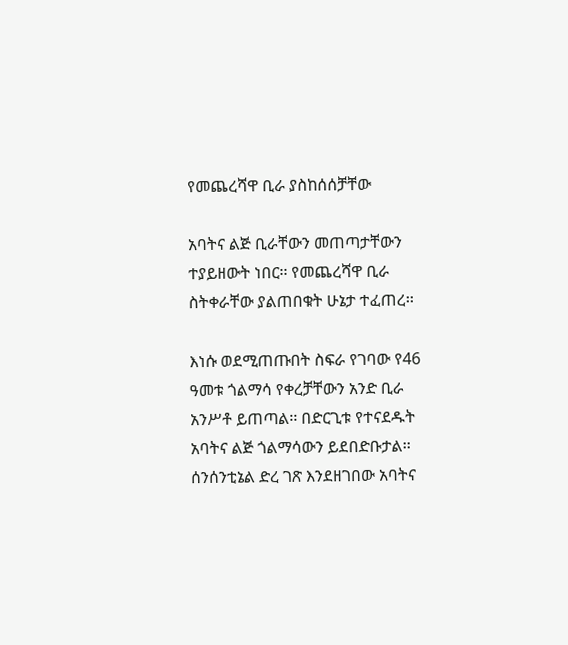የመጨረሻዋ ቢራ ያስከሰሰቻቸው

አባትና ልጅ ቢራቸውን መጠጣታቸውን ተያይዘውት ነበር፡፡ የመጨረሻዋ ቢራ ስትቀራቸው ያልጠበቁት ሁኔታ ተፈጠረ፡፡

እነሱ ወደሚጠጡበት ስፍራ የገባው የ46 ዓመቱ ጎልማሳ የቀረቻቸውን አንድ ቢራ አንሥቶ ይጠጣል፡፡ በድርጊቱ የተናደዱት አባትና ልጅ ጎልማሳውን ይደበድቡታል፡፡
ሰንሰንቲኔል ድረ ገጽ እንደዘገበው አባትና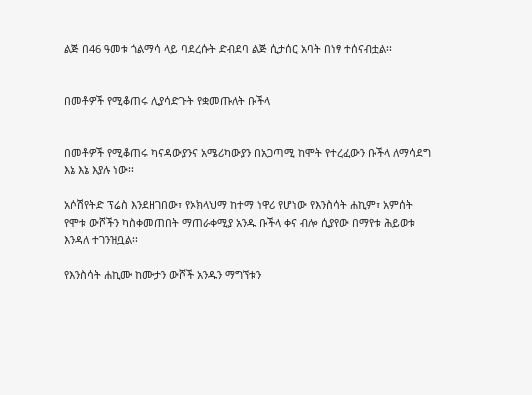ልጅ በ46 ዓመቱ ጎልማሳ ላይ ባደረሱት ድብደባ ልጅ ሲታሰር አባት በነፃ ተሰናብቷል፡፡


በመቶዎች የሚቆጠሩ ሊያሳድጉት የቋመጡለት ቡችላ


በመቶዎች የሚቆጠሩ ካናዳውያንና አሜሪካውያን በአጋጣሚ ከሞት የተረፈውን ቡችላ ለማሳደግ እኔ እኔ እያሉ ነው፡፡

አሶሽየትድ ፕሬስ እንደዘገበው፣ የኦክላህማ ከተማ ነዋሪ የሆነው የእንስሳት ሐኪም፣ አምሰት የሞቱ ውሾችን ካስቀመጠበት ማጠራቀሚያ አንዱ ቡችላ ቀና ብሎ ሲያየው በማየቱ ሕይወቱ እንዳለ ተገንዝቧል፡፡

የእንስሳት ሐኪሙ ከሙታን ውሾች አንዱን ማግኘቱን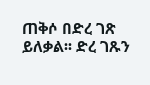ጠቅሶ በድረ ገጽ ይለቃል፡፡ ድረ ገጹን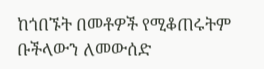ከጎበኙት በመቶዎች የሚቆጠሩትም ቡችላውን ለመውሰድ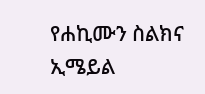የሐኪሙን ስልክና ኢሜይል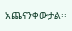አጨናንቀውታል፡፡